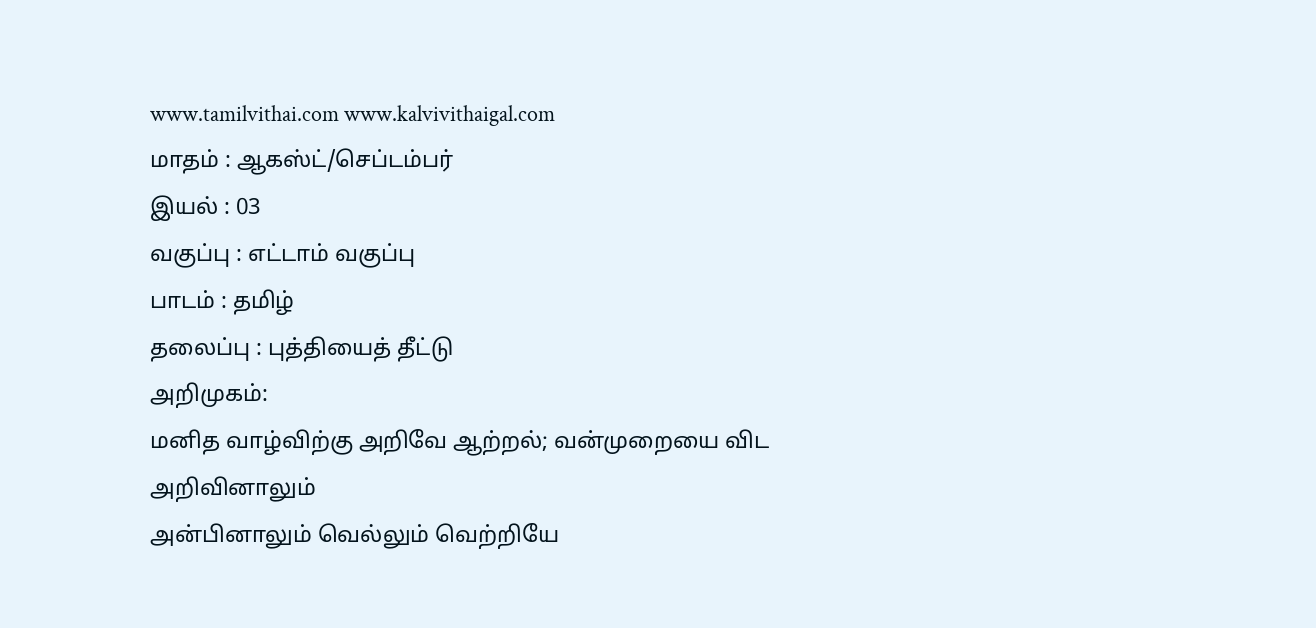www.tamilvithai.com www.kalvivithaigal.com
மாதம் : ஆகஸ்ட்/செப்டம்பர்
இயல் : 03
வகுப்பு : எட்டாம் வகுப்பு
பாடம் : தமிழ்
தலைப்பு : புத்தியைத் தீட்டு
அறிமுகம்:
மனித வாழ்விற்கு அறிவே ஆற்றல்; வன்முறையை விட அறிவினாலும்
அன்பினாலும் வெல்லும் வெற்றியே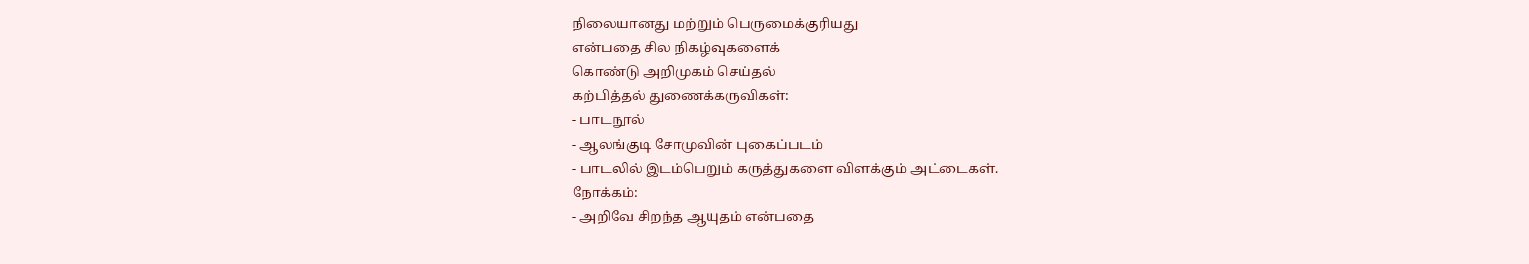நிலையானது மற்றும் பெருமைக்குரியது
என்பதை சில நிகழ்வுகளைக்
கொண்டு அறிமுகம் செய்தல்
கற்பித்தல் துணைக்கருவிகள்:
- பாடநூல்
- ஆலங்குடி சோமுவின் புகைப்படம்
- பாடலில் இடம்பெறும் கருத்துகளை விளக்கும் அட்டைகள்.
நோக்கம்:
- அறிவே சிறந்த ஆயுதம் என்பதை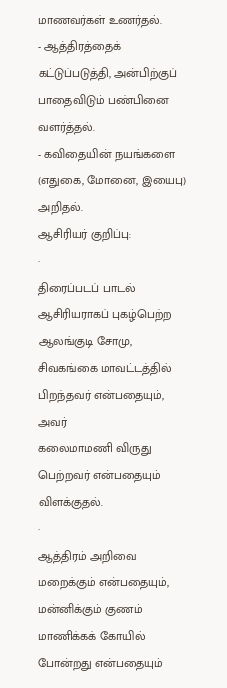மாணவர்கள் உணர்தல்.
- ஆத்திரத்தைக் கட்டுப்படுத்தி, அன்பிற்குப் பாதைவிடும் பண்பினை வளர்த்தல்.
- கவிதையின் நயங்களை (எதுகை, மோனை, இயைபு) அறிதல்.
ஆசிரியர் குறிப்பு:
·
திரைப்படப் பாடல் ஆசிரியராகப் புகழ்பெற்ற ஆலங்குடி சோமு, சிவகங்கை மாவட்டத்தில் பிறந்தவர் என்பதையும், அவர்
கலைமாமணி விருது பெற்றவர் என்பதையும் விளக்குதல்.
·
ஆத்திரம் அறிவை மறைக்கும் என்பதையும், மன்னிக்கும் குணம் மாணிக்கக் கோயில் போன்றது என்பதையும்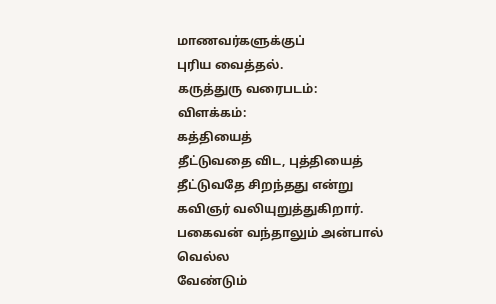மாணவர்களுக்குப்
புரிய வைத்தல்.
கருத்துரு வரைபடம்:
விளக்கம்:
கத்தியைத்
தீட்டுவதை விட, புத்தியைத் தீட்டுவதே சிறந்தது என்று
கவிஞர் வலியுறுத்துகிறார். பகைவன் வந்தாலும் அன்பால் வெல்ல
வேண்டும்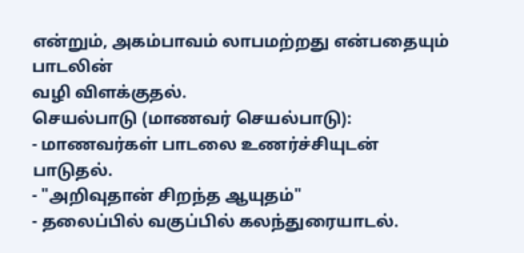என்றும், அகம்பாவம் லாபமற்றது என்பதையும் பாடலின்
வழி விளக்குதல்.
செயல்பாடு (மாணவர் செயல்பாடு):
- மாணவர்கள் பாடலை உணர்ச்சியுடன் பாடுதல்.
- "அறிவுதான் சிறந்த ஆயுதம்"
- தலைப்பில் வகுப்பில் கலந்துரையாடல்.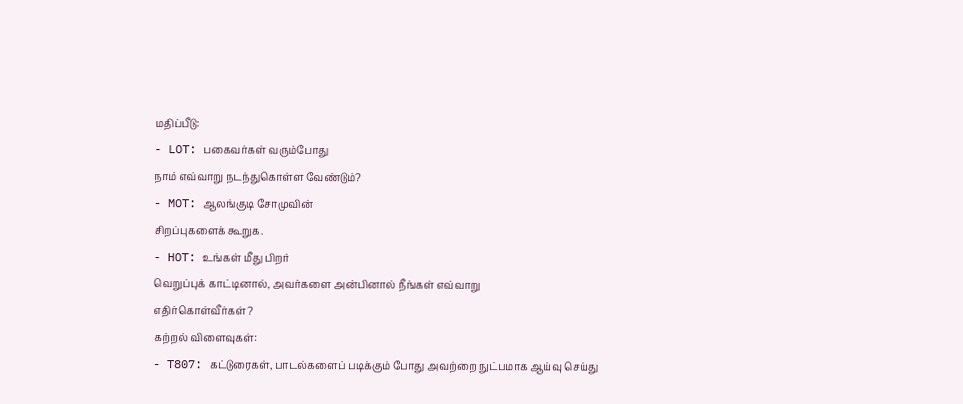மதிப்பீடு:
- LOT: பகைவர்கள் வரும்போது
நாம் எவ்வாறு நடந்துகொள்ள வேண்டும்?
- MOT: ஆலங்குடி சோமுவின்
சிறப்புகளைக் கூறுக.
- HOT: உங்கள் மீது பிறர்
வெறுப்புக் காட்டினால், அவர்களை அன்பினால் நீங்கள் எவ்வாறு
எதிர்கொள்வீர்கள்?
கற்றல் விளைவுகள்:
- T807: கட்டுரைகள், பாடல்களைப் படிக்கும் போது அவற்றை நுட்பமாக ஆய்வு செய்து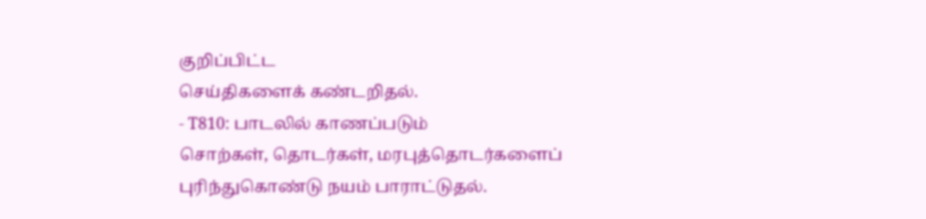குறிப்பிட்ட
செய்திகளைக் கண்டறிதல்.
- T810: பாடலில் காணப்படும்
சொற்கள், தொடர்கள், மரபுத்தொடர்களைப்
புரிந்துகொண்டு நயம் பாராட்டுதல்.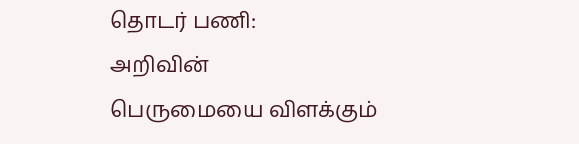தொடர் பணி:
அறிவின்
பெருமையை விளக்கும்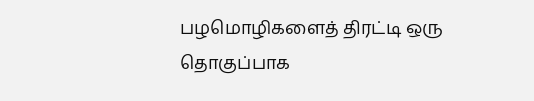பழமொழிகளைத் திரட்டி ஒரு தொகுப்பாக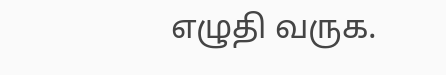எழுதி வருக.